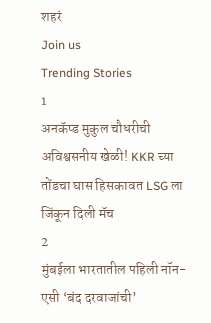शहरं
Join us
Trending Stories
1
अनकॅप्ड मुकुल चौधरीची अविश्वसनीय खेळी! KKR च्या तोंडचा घास हिसकावत LSG ला जिंकून दिली मॅच
2
मुंबईला भारतातील पहिली नॉन-एसी ‘बंद दरवाजांची’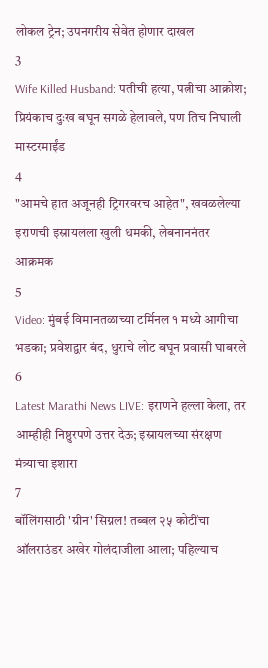लोकल ट्रेन; उपनगरीय सेवेत होणार दाखल
3
Wife Killed Husband: पतीची हत्या, पत्नीचा आक्रोश; प्रियंकाच दुःख बघून सगळे हेलावले, पण तिच निघाली मास्टरमाईंड
4
"आमचे हात अजूनही ट्रिगरवरच आहेत", खवळलेल्या इराणची इस्रायलला खुली धमकी, लेबनाननंतर आक्रमक
5
Video: मुंबई विमानतळाच्या टर्मिनल १ मध्ये आगीचा भडका; प्रवेशद्वार बंद, धुराचे लोट बघून प्रवासी घाबरले
6
Latest Marathi News LIVE: इराणने हल्ला केला, तर आम्हीही निष्ठुरपणे उत्तर देऊ; इस्रायलच्या संरक्षण मंत्र्याचा इशारा
7
बॉलिंगसाठी 'ग्रीन' सिग्नल! तब्बल २५ कोटींचा ऑलराउंडर अखेर गोलंदाजीला आला; पहिल्याच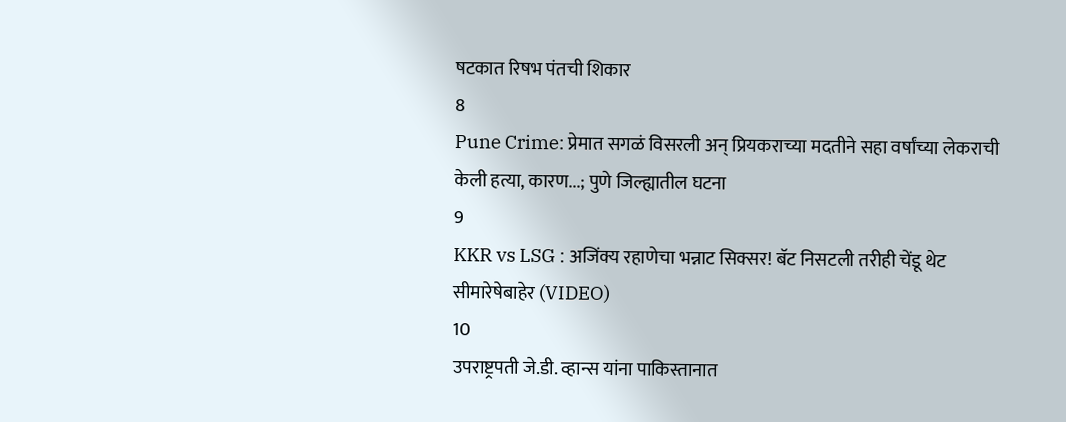षटकात रिषभ पंतची शिकार
8
Pune Crime: प्रेमात सगळं विसरली अन् प्रियकराच्या मदतीने सहा वर्षांच्या लेकराची केली हत्या, कारण...; पुणे जिल्ह्यातील घटना
9
KKR vs LSG : अजिंक्य रहाणेचा भन्नाट सिक्सर! बॅट निसटली तरीही चेंडू थेट सीमारेषेबाहेर (VIDEO)
10
उपराष्ट्रपती जे.डी. व्हान्स यांना पाकिस्तानात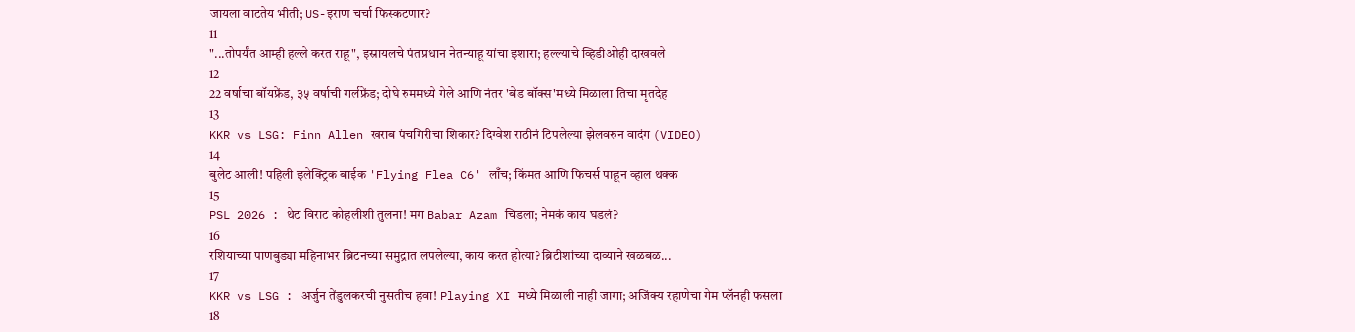जायला वाटतेय भीती; US-इराण चर्चा फिस्कटणार?
11
"...तोपर्यंत आम्ही हल्ले करत राहू", इस्रायलचे पंतप्रधान नेतन्याहू यांचा इशारा; हल्ल्याचे व्हिडीओही दाखवले
12
22 वर्षाचा बॉयफ्रेंड, ३५ वर्षाची गर्लफ्रेंड; दोघे रुममध्ये गेले आणि नंतर 'बेड बॉक्स'मध्ये मिळाला तिचा मृतदेह
13
KKR vs LSG: Finn Allen खराब पंचगिरीचा शिकार? दिग्वेश राठीनं टिपलेल्या झेलवरुन वादंग (VIDEO)
14
बुलेट आली! पहिली इलेक्ट्रिक बाईक 'Flying Flea C6' लाँच; किंमत आणि फिचर्स पाहून व्हाल थक्क
15
PSL 2026 : थेट विराट कोहलीशी तुलना! मग Babar Azam चिडला; नेमकं काय घडलं?
16
रशियाच्या पाणबुड्या महिनाभर ब्रिटनच्या समुद्रात लपलेल्या, काय करत होत्या? ब्रिटीशांच्या दाव्याने खळबळ...
17
KKR vs LSG : अर्जुन तेंडुलकरची नुसतीच हवा! Playing XI मध्ये मिळाली नाही जागा; अजिंक्य रहाणेचा गेम प्लॅनही फसला
18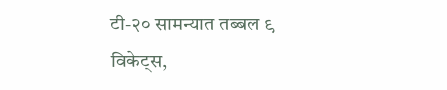टी-२० सामन्यात तब्बल ९ विकेट्स,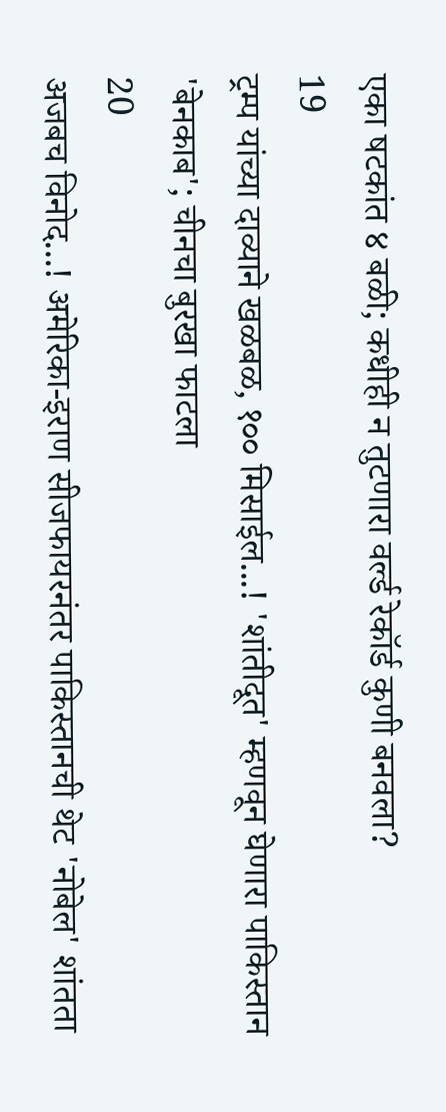एका षटकांत ४ बळी; कधीही न तुटणारा वर्ल्ड रेकॉर्ड कुणी बनवला?
19
ट्रम्प यांच्या दाव्याने खळबळ, १०० मिसाईल...! 'शांतीदूत' म्हणवून घेणारा पाकिस्तान 'बेनकाब'; चीनचा बुरखा फाटला
20
अजबच विनोद...! अमेरिका-इराण सीजफायरनंतर पाकिस्तानची थेट 'नोबेल' शांतता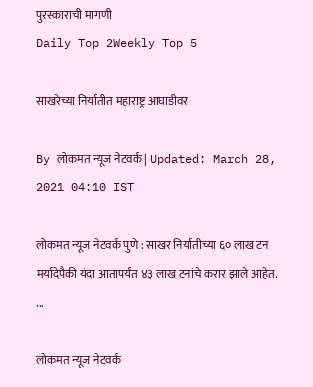पुरस्काराची मागणी
Daily Top 2Weekly Top 5

साखरेच्या निर्यातीत महाराष्ट्र आघाडीवर

By लोकमत न्यूज नेटवर्क | Updated: March 28, 2021 04:10 IST

लोकमत न्यूज नेटवर्क पुणे : साखर निर्यातीच्या ६० लाख टन मर्यादेपैकी यंदा आतापर्यंत ४३ लाख टनांचे करार झाले आहेत. ...

लोकमत न्यूज नेटवर्क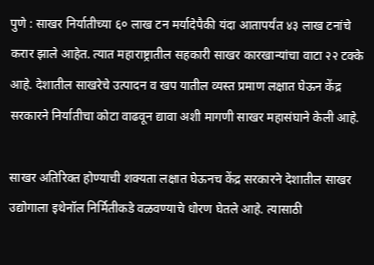पुणे : साखर निर्यातीच्या ६० लाख टन मर्यादेपैकी यंदा आतापर्यंत ४३ लाख टनांचे करार झाले आहेत. त्यात महाराष्ट्रातील सहकारी साखर कारखान्यांचा वाटा २२ टक्के आहे. देशातील साखरेचे उत्पादन व खप यातील व्यस्त प्रमाण लक्षात घेऊन केंद्र सरकारने निर्यातीचा कोटा वाढवून द्यावा अशी मागणी साखर महासंघाने केली आहे.

साखर अतिरिक्त होण्याची शक्यता लक्षात घेऊनच केंद्र सरकारने देशातील साखर उद्योगाला इथेनॉल निर्मितीकडे वळवण्याचे धोरण घेतले आहे. त्यासाठी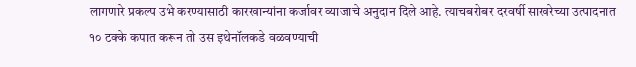लागणारे प्रकल्प उभे करण्यासाठी कारखान्यांना कर्जावर व्याजाचे अनुदान दिले आहे. त्याचबरोबर दरवर्षी साखरेच्या उत्पादनात १० टक्के कपात करून तो उस इथेनॉलकडे वळवण्याची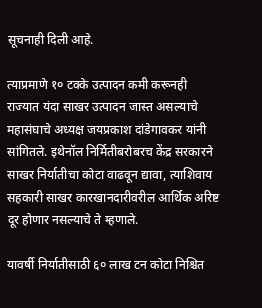सूचनाही दिली आहे.

त्याप्रमाणे १० टक्के उत्पादन कमी करूनही राज्यात यंदा साखर उत्पादन जास्त असल्याचे महासंघाचे अध्यक्ष जयप्रकाश दांडेगावकर यांनी सांगितले. इथेनॉल निर्मितीबरोबरच केंद्र सरकारने साखर निर्यातीचा कोटा वाढवून द्यावा, त्याशिवाय सहकारी साखर कारखानदारीवरील आर्थिक अरिष्ट दूर होणार नसल्याचे ते म्हणाले.

यावर्षी निर्यातीसाठी ६० लाख टन कोटा निश्चित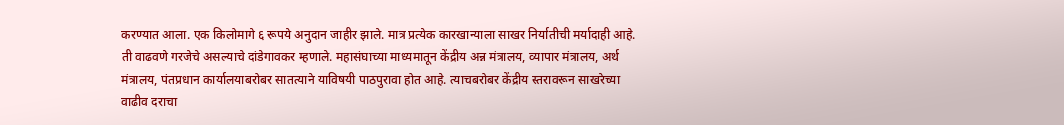करण्यात आला. एक किलोमागे ६ रूपये अनुदान जाहीर झाले. मात्र प्रत्येक कारखान्याला साखर निर्यातीची मर्यादाही आहे. ती वाढवणे गरजेचे असल्याचे दांडेगावकर म्हणाले. महासंघाच्या माध्यमातून केंद्रीय अन्न मंत्रालय, व्यापार मंत्रालय, अर्थ मंत्रालय, पंतप्रधान कार्यालयाबरोबर सातत्याने याविषयी पाठपुरावा होत आहे. त्याचबरोबर केंद्रीय स्तरावरून साखरेच्या वाढीव दराचा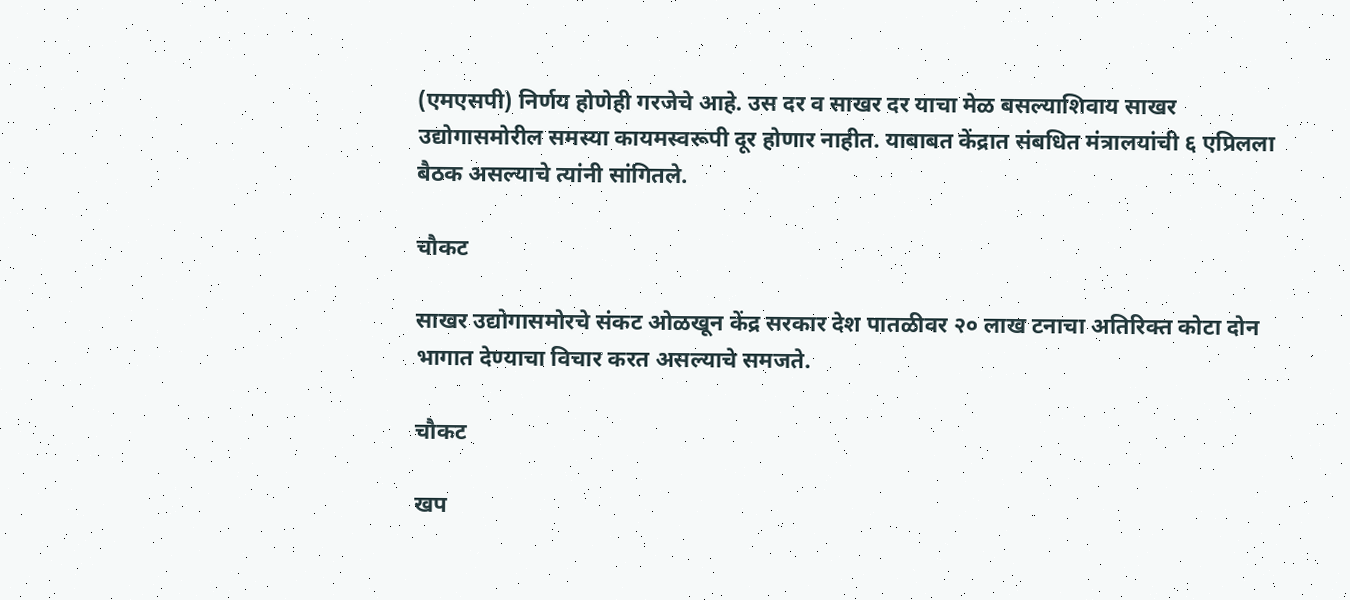(एमएसपी) निर्णय होणेही गरजेचे आहे. उस दर व साखर दर याचा मेळ बसल्याशिवाय साखर उद्योगासमोरील समस्या कायमस्वरूपी दूर होणार नाहीत. याबाबत केंद्रात संबधित मंत्रालयांची ६ एप्रिलला बैठक असल्याचे त्यांनी सांगितले.

चौकट

साखर उद्योगासमोरचे संकट ओळखून केंद्र सरकार देश पातळीवर २० लाख टनाचा अतिरिक्त कोटा दोन भागात देण्याचा विचार करत असल्याचे समजते.

चौकट

खप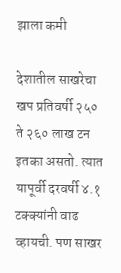झाला कमी

देशातील साखरेचा खप प्रतिवर्षी २५० ते २६० लाख टन इतका असतो. त्यात यापूर्वी दरवर्षी ४.१ टक्क्यांनी वाढ व्हायची. पण साखर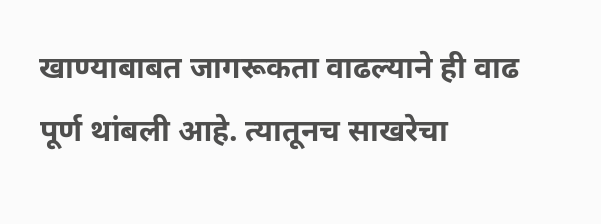खाण्याबाबत जागरूकता वाढल्याने ही वाढ पूर्ण थांबली आहे. त्यातूनच साखरेचा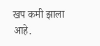खप कमी झाला आहे.